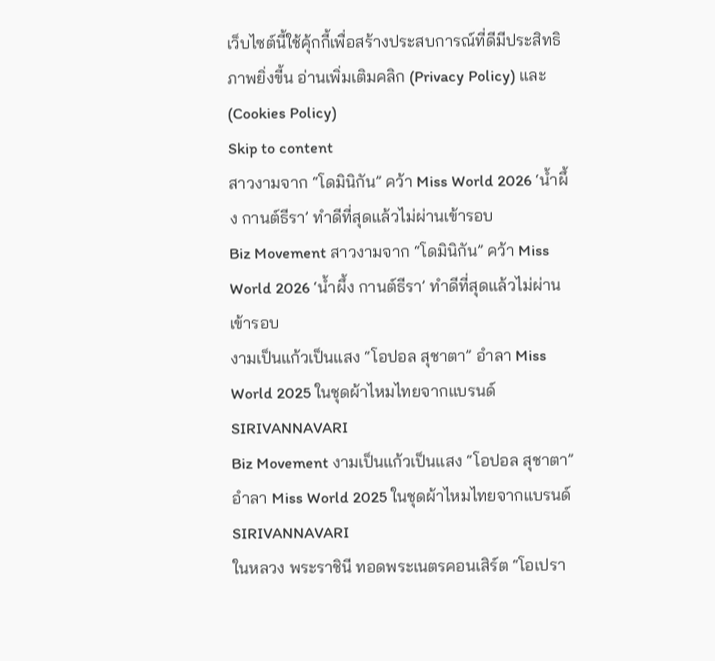เว็บไซต์นี้ใช้คุ้กกี้เพื่อสร้างประสบการณ์ที่ดีมีประสิทธิภาพยิ่งขี้น อ่านเพิ่มเติมคลิก (Privacy Policy) และ (Cookies Policy)
Skip to content
สาวงามจาก “โดมินิกัน” คว้า Miss World 2026 ‘น้ำผึ้ง กานต์ธีรา’ ทำดีที่สุดแล้วไม่ผ่านเข้ารอบ
Biz Movement สาวงามจาก “โดมินิกัน” คว้า Miss World 2026 ‘น้ำผึ้ง กานต์ธีรา’ ทำดีที่สุดแล้วไม่ผ่านเข้ารอบ
งามเป็นแก้วเป็นแสง “โอปอล สุชาตา” อำลา Miss World 2025 ในชุดผ้าไหมไทยจากแบรนด์ SIRIVANNAVARI
Biz Movement งามเป็นแก้วเป็นแสง “โอปอล สุชาตา” อำลา Miss World 2025 ในชุดผ้าไหมไทยจากแบรนด์ SIRIVANNAVARI
ในหลวง พระราชินี ทอดพระเนตรคอนเสิร์ต “โอเปรา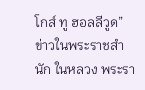โกส์ ทู ฮอลลีวูด”
ข่าวในพระราชสำนัก ในหลวง พระรา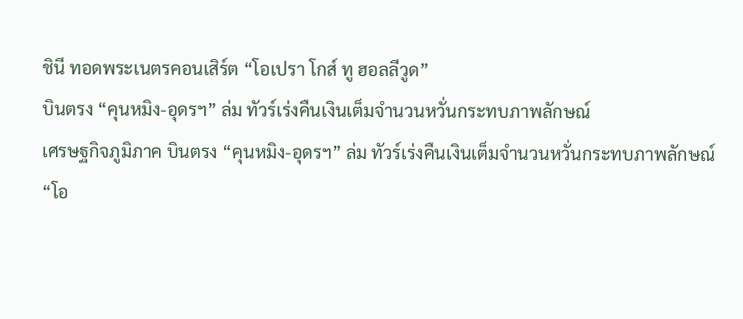ชินี ทอดพระเนตรคอนเสิร์ต “โอเปรา โกส์ ทู ฮอลลีวูด”
บินตรง “คุนหมิง-อุดรฯ” ล่ม ทัวร์เร่งคืนเงินเต็มจำนวนหวั่นกระทบภาพลักษณ์
เศรษฐกิจภูมิภาค บินตรง “คุนหมิง-อุดรฯ” ล่ม ทัวร์เร่งคืนเงินเต็มจำนวนหวั่นกระทบภาพลักษณ์
“โอ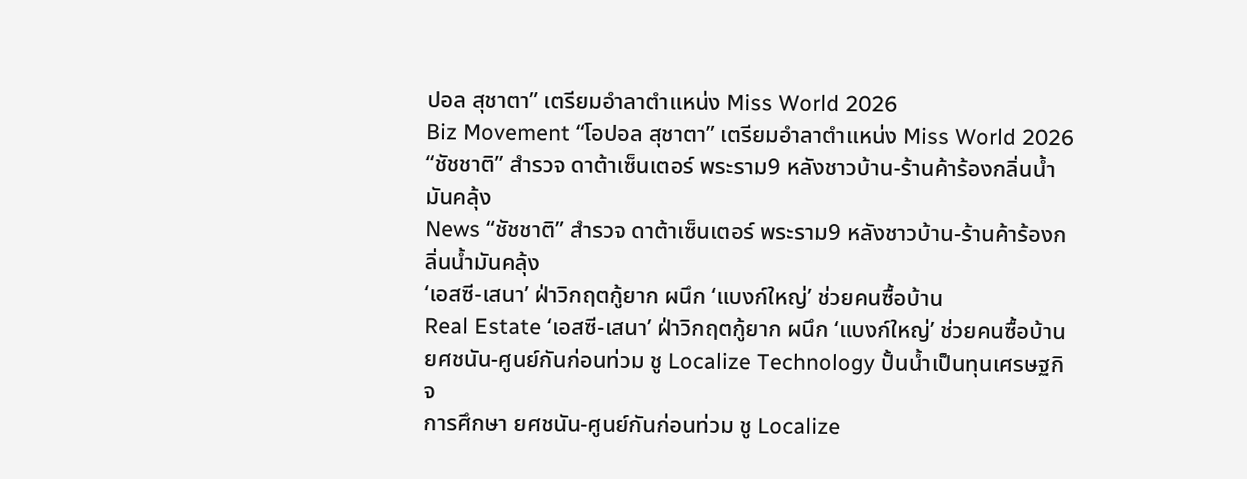ปอล สุชาตา” เตรียมอำลาตำแหน่ง Miss World 2026
Biz Movement “โอปอล สุชาตา” เตรียมอำลาตำแหน่ง Miss World 2026
“ชัชชาติ” สำรวจ ดาต้าเซ็นเตอร์ พระราม9 หลังชาวบ้าน-ร้านค้าร้องกลิ่นน้ำมันคลุ้ง
News “ชัชชาติ” สำรวจ ดาต้าเซ็นเตอร์ พระราม9 หลังชาวบ้าน-ร้านค้าร้องกลิ่นน้ำมันคลุ้ง
‘เอสซี-เสนา’ ฝ่าวิกฤตกู้ยาก ผนึก ‘แบงก์ใหญ่’ ช่วยคนซื้อบ้าน
Real Estate ‘เอสซี-เสนา’ ฝ่าวิกฤตกู้ยาก ผนึก ‘แบงก์ใหญ่’ ช่วยคนซื้อบ้าน
ยศชนัน-ศูนย์กันก่อนท่วม ชู Localize Technology ปั้นน้ำเป็นทุนเศรษฐกิจ
การศึกษา ยศชนัน-ศูนย์กันก่อนท่วม ชู Localize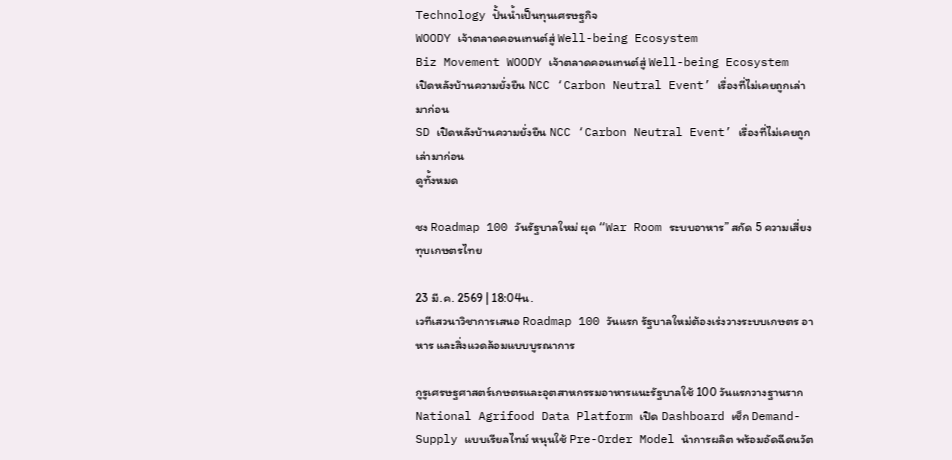Technology ปั้นน้ำเป็นทุนเศรษฐกิจ
WOODY เจ้าตลาดคอนเทนต์สู่ Well-being Ecosystem
Biz Movement WOODY เจ้าตลาดคอนเทนต์สู่ Well-being Ecosystem
เปิดหลังบ้านความยั่งยืน NCC ‘Carbon Neutral Event’ เรื่องที่ไม่เคยถูกเล่ามาก่อน
SD เปิดหลังบ้านความยั่งยืน NCC ‘Carbon Neutral Event’ เรื่องที่ไม่เคยถูกเล่ามาก่อน
ดูทั้งหมด

ชง Roadmap 100 วันรัฐบาลใหม่ ผุด “War Room ระบบอาหาร” สกัด 5 ความเสี่ยงทุบเกษตรไทย

23 มี.ค. 2569 | 18:04น.
เวทีเสวนาวิชาการเสนอ Roadmap 100 วันแรก รัฐบาลใหม่ต้องเร่งวางระบบเกษตร อาหาร และสิ่งแวดล้อมแบบบูรณาการ

กูรูเศรษฐศาสตร์เกษตรและอุตสาหกรรมอาหารแนะรัฐบาลใช้ 100 วันแรกวางฐานราก National Agrifood Data Platform เปิด Dashboard เช็ก Demand-Supply แบบเรียลไทม์ หนุนใช้ Pre-Order Model นำการผลิต พร้อมอัดฉีดนวัต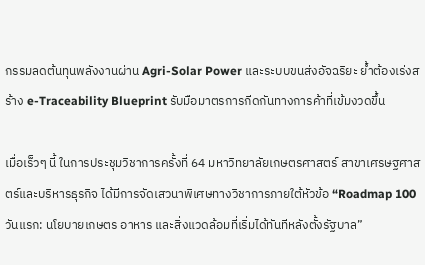กรรมลดต้นทุนพลังงานผ่าน Agri-Solar Power และระบบขนส่งอัจฉริยะ ย้ำต้องเร่งสร้าง e-Traceability Blueprint รับมือมาตรการกีดกันทางการค้าที่เข้มงวดขึ้น

เมื่อเร็วๆ นี้ ในการประชุมวิชาการครั้งที่ 64 มหาวิทยาลัยเกษตรศาสตร์ สาขาเศรษฐศาสตร์และบริหารธุรกิจ ได้มีการจัดเสวนาพิเศษทางวิชาการภายใต้หัวข้อ “Roadmap 100 วันแรก: นโยบายเกษตร อาหาร และสิ่งแวดล้อมที่เริ่มได้ทันทีหลังตั้งรัฐบาล”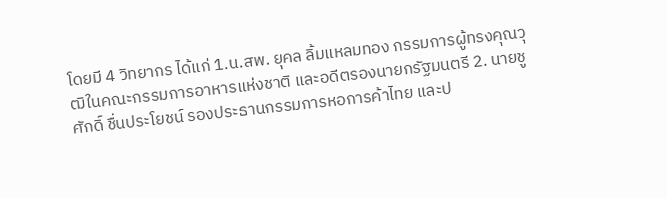โดยมี 4 วิทยากร ได้แก่ 1.น.สพ. ยุคล ลิ้มแหลมทอง กรรมการผู้ทรงคุณวุฒิในคณะกรรมการอาหารแห่งชาติ และอดีตรองนายกรัฐมนตรี 2. นายชูศักดิ์ ชื่นประโยชน์ รองประธานกรรมการหอการค้าไทย และป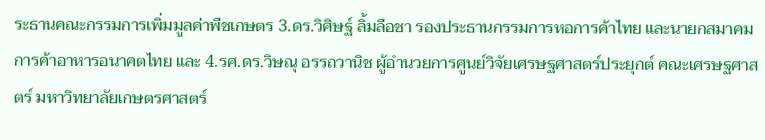ระธานคณะกรรมการเพิ่มมูลค่าพืชเกษตร 3.ดร.วิศิษฐ์ ลิ้มลือชา รองประธานกรรมการหอการค้าไทย และนายกสมาคมการค้าอาหารอนาคตไทย และ 4.รศ.ดร.วิษณุ อรรถวานิช ผู้อำนวยการศูนย์วิจัยเศรษฐศาสตร์ประยุกต์ คณะเศรษฐศาสตร์ มหาวิทยาลัยเกษตรศาสตร์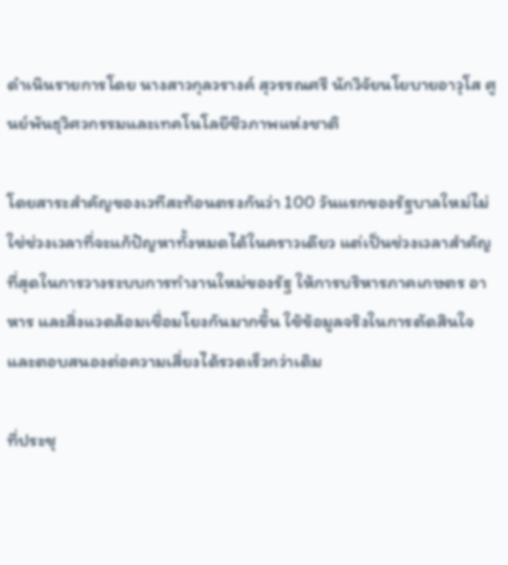ดำเนินรายการโดย นางสาวกุลวรางค์ สุวรรณศรี นักวิจัยนโยบายอาวุโส ศูนย์พันธุวิศวกรรมและเทคโนโลยีชีวภาพแห่งชาติ

โดยสาระสำคัญของเวทีสะท้อนตรงกันว่า 100 วันแรกของรัฐบาลใหม่ไม่ใช่ช่วงเวลาที่จะแก้ปัญหาทั้งหมดได้ในคราวเดียว แต่เป็นช่วงเวลาสำคัญที่สุดในการวางระบบการทำงานใหม่ของรัฐ ให้การบริหารภาคเกษตร อาหาร และสิ่งแวดล้อมเชื่อมโยงกันมากขึ้น ใช้ข้อมูลจริงในการตัดสินใจ และตอบสนองต่อความเสี่ยงได้รวดเร็วกว่าเดิม

ที่ประชุ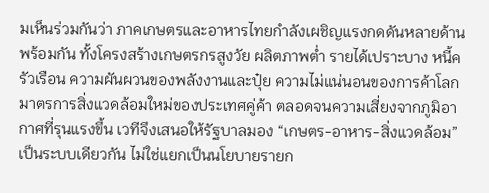มเห็นร่วมกันว่า ภาคเกษตรและอาหารไทยกำลังเผชิญแรงกดดันหลายด้านพร้อมกัน ทั้งโครงสร้างเกษตรกรสูงวัย ผลิตภาพต่ำ รายได้เปราะบาง หนี้ครัวเรือน ความผันผวนของพลังงานและปุ๋ย ความไม่แน่นอนของการค้าโลก มาตรการสิ่งแวดล้อมใหม่ของประเทศคู่ค้า ตลอดจนความเสี่ยงจากภูมิอากาศที่รุนแรงขึ้น เวทีจึงเสนอให้รัฐบาลมอง “เกษตร-อาหาร-สิ่งแวดล้อม” เป็นระบบเดียวกัน ไม่ใช่แยกเป็นนโยบายรายก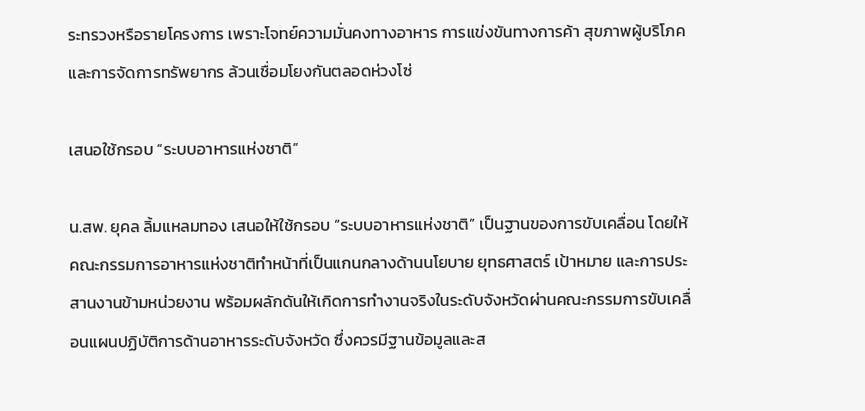ระทรวงหรือรายโครงการ เพราะโจทย์ความมั่นคงทางอาหาร การแข่งขันทางการค้า สุขภาพผู้บริโภค และการจัดการทรัพยากร ล้วนเชื่อมโยงกันตลอดห่วงโซ่

เสนอใช้กรอบ “ระบบอาหารแห่งชาติ”

น.สพ. ยุคล ลิ้มแหลมทอง เสนอให้ใช้กรอบ “ระบบอาหารแห่งชาติ” เป็นฐานของการขับเคลื่อน โดยให้คณะกรรมการอาหารแห่งชาติทำหน้าที่เป็นแกนกลางด้านนโยบาย ยุทธศาสตร์ เป้าหมาย และการประสานงานข้ามหน่วยงาน พร้อมผลักดันให้เกิดการทำงานจริงในระดับจังหวัดผ่านคณะกรรมการขับเคลื่อนแผนปฏิบัติการด้านอาหารระดับจังหวัด ซึ่งควรมีฐานข้อมูลและส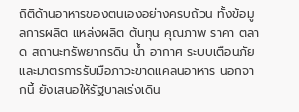ถิติด้านอาหารของตนเองอย่างครบถ้วน ทั้งข้อมูลการผลิต แหล่งผลิต ต้นทุน คุณภาพ ราคา ตลาด สถานะทรัพยากรดิน น้ำ อากาศ ระบบเตือนภัย และมาตรการรับมือภาวะขาดแคลนอาหาร นอกจากนี้ ยังเสนอให้รัฐบาลเร่งเดิน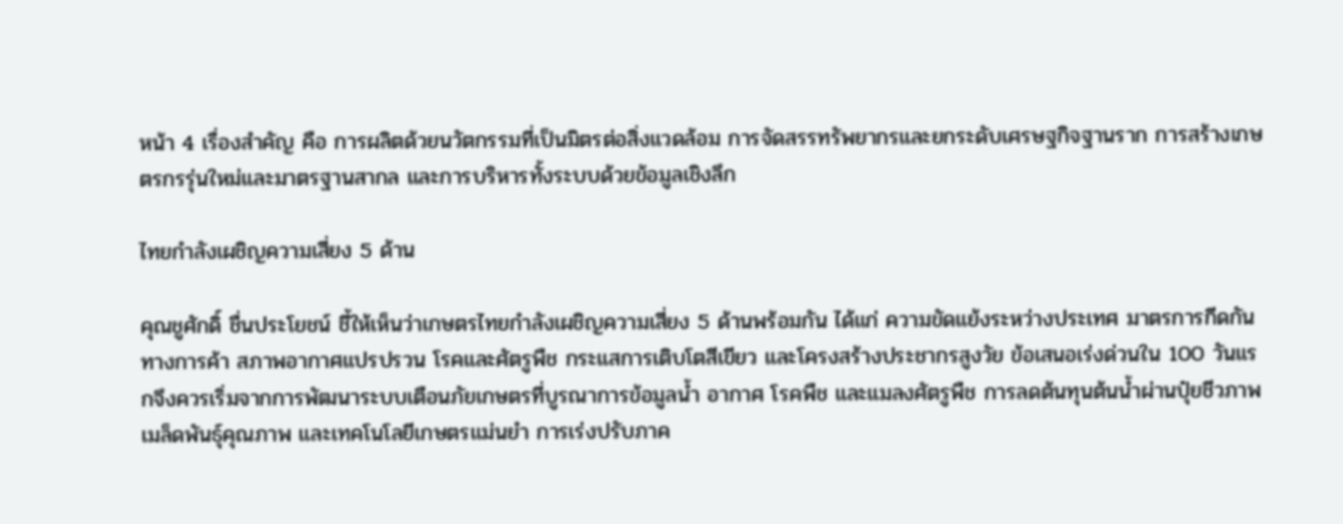หน้า 4 เรื่องสำคัญ คือ การผลิตด้วยนวัตกรรมที่เป็นมิตรต่อสิ่งแวดล้อม การจัดสรรทรัพยากรและยกระดับเศรษฐกิจฐานราก การสร้างเกษตรกรรุ่นใหม่และมาตรฐานสากล และการบริหารทั้งระบบด้วยข้อมูลเชิงลึก

ไทยกำลังเผชิญความเสี่ยง 5 ด้าน

คุณชูศักดิ์ ชื่นประโยชน์ ชี้ให้เห็นว่าเกษตรไทยกำลังเผชิญความเสี่ยง 5 ด้านพร้อมกัน ได้แก่ ความขัดแย้งระหว่างประเทศ มาตรการกีดกันทางการค้า สภาพอากาศแปรปรวน โรคและศัตรูพืช กระแสการเติบโตสีเขียว และโครงสร้างประชากรสูงวัย ข้อเสนอเร่งด่วนใน 100 วันแรกจึงควรเริ่มจากการพัฒนาระบบเตือนภัยเกษตรที่บูรณาการข้อมูลน้ำ อากาศ โรคพืช และแมลงศัตรูพืช การลดต้นทุนต้นน้ำผ่านปุ๋ยชีวภาพ เมล็ดพันธุ์คุณภาพ และเทคโนโลยีเกษตรแม่นยำ การเร่งปรับภาค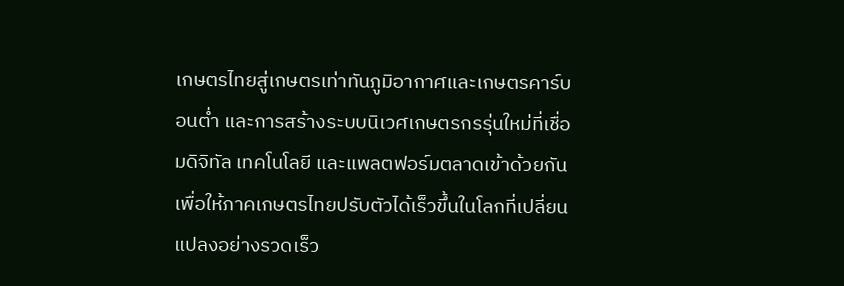เกษตรไทยสู่เกษตรเท่าทันภูมิอากาศและเกษตรคาร์บอนต่ำ และการสร้างระบบนิเวศเกษตรกรรุ่นใหม่ที่เชื่อมดิจิทัล เทคโนโลยี และแพลตฟอร์มตลาดเข้าด้วยกัน เพื่อให้ภาคเกษตรไทยปรับตัวได้เร็วขึ้นในโลกที่เปลี่ยนแปลงอย่างรวดเร็ว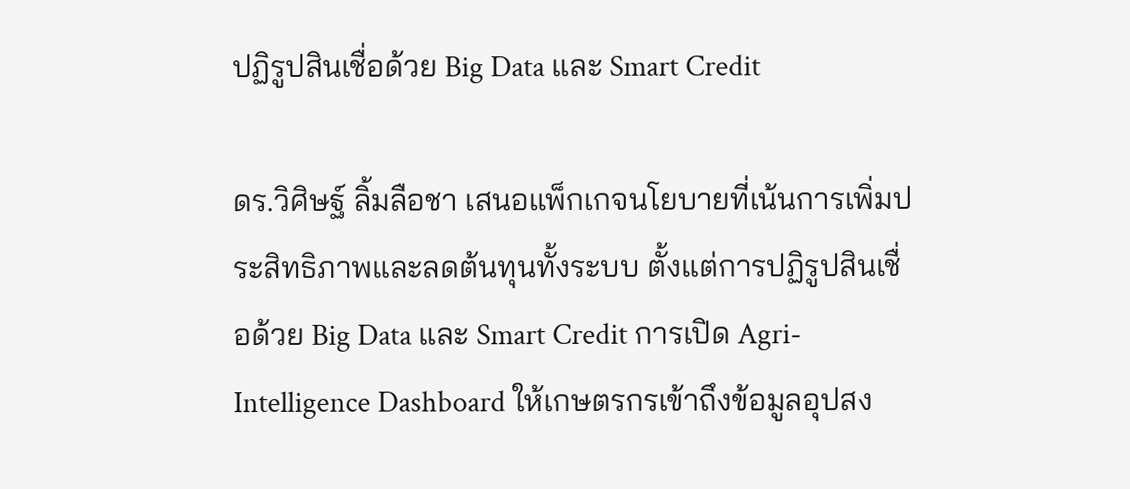ปฏิรูปสินเชื่อด้วย Big Data และ Smart Credit

ดร.วิศิษฐ์ ลิ้มลือชา เสนอแพ็กเกจนโยบายที่เน้นการเพิ่มประสิทธิภาพและลดต้นทุนทั้งระบบ ตั้งแต่การปฏิรูปสินเชื่อด้วย Big Data และ Smart Credit การเปิด Agri-Intelligence Dashboard ให้เกษตรกรเข้าถึงข้อมูลอุปสง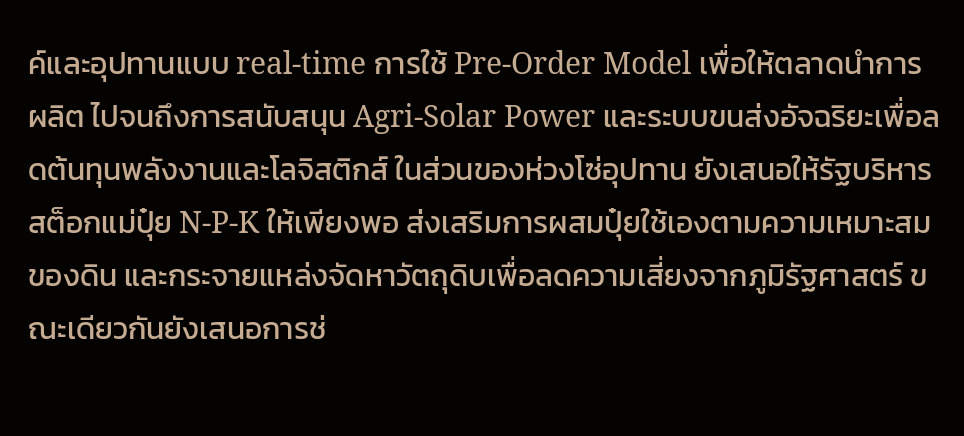ค์และอุปทานแบบ real-time การใช้ Pre-Order Model เพื่อให้ตลาดนำการผลิต ไปจนถึงการสนับสนุน Agri-Solar Power และระบบขนส่งอัจฉริยะเพื่อลดต้นทุนพลังงานและโลจิสติกส์ ในส่วนของห่วงโซ่อุปทาน ยังเสนอให้รัฐบริหารสต็อกแม่ปุ๋ย N-P-K ให้เพียงพอ ส่งเสริมการผสมปุ๋ยใช้เองตามความเหมาะสมของดิน และกระจายแหล่งจัดหาวัตถุดิบเพื่อลดความเสี่ยงจากภูมิรัฐศาสตร์ ขณะเดียวกันยังเสนอการช่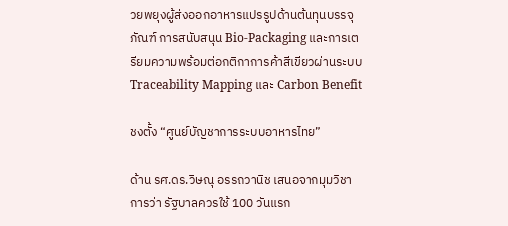วยพยุงผู้ส่งออกอาหารแปรรูปด้านต้นทุนบรรจุภัณฑ์ การสนับสนุน Bio-Packaging และการเตรียมความพร้อมต่อกติกาการค้าสีเขียวผ่านระบบ Traceability Mapping และ Carbon Benefit

ชงตั้ง “ศูนย์บัญชาการระบบอาหารไทย”

ด้าน รศ.ดร.วิษณุ อรรถวานิช เสนอจากมุมวิชาการว่า รัฐบาลควรใช้ 100 วันแรก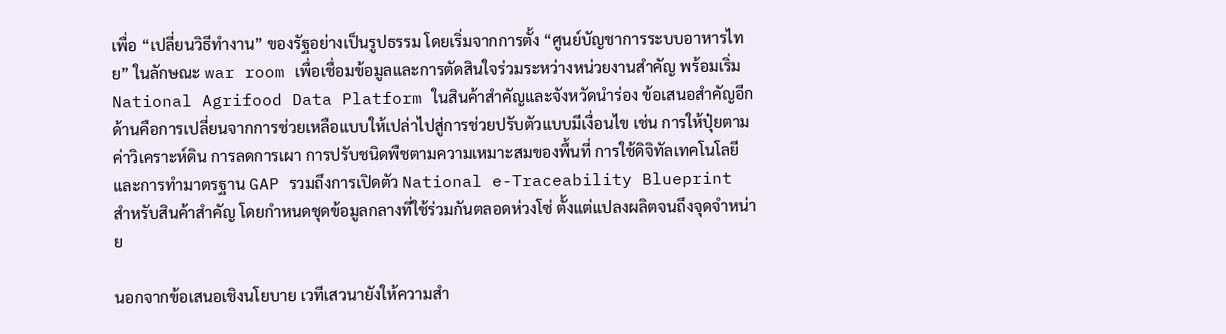เพื่อ “เปลี่ยนวิธีทำงาน” ของรัฐอย่างเป็นรูปธรรม โดยเริ่มจากการตั้ง “ศูนย์บัญชาการระบบอาหารไทย” ในลักษณะ war room เพื่อเชื่อมข้อมูลและการตัดสินใจร่วมระหว่างหน่วยงานสำคัญ พร้อมเริ่ม National Agrifood Data Platform ในสินค้าสำคัญและจังหวัดนำร่อง ข้อเสนอสำคัญอีกด้านคือการเปลี่ยนจากการช่วยเหลือแบบให้เปล่าไปสู่การช่วยปรับตัวแบบมีเงื่อนไข เช่น การให้ปุ๋ยตามค่าวิเคราะห์ดิน การลดการเผา การปรับชนิดพืชตามความเหมาะสมของพื้นที่ การใช้ดิจิทัลเทคโนโลยี และการทำมาตรฐาน GAP รวมถึงการเปิดตัว National e-Traceability Blueprint สำหรับสินค้าสำคัญ โดยกำหนดชุดข้อมูลกลางที่ใช้ร่วมกันตลอดห่วงโซ่ ตั้งแต่แปลงผลิตจนถึงจุดจำหน่าย

นอกจากข้อเสนอเชิงนโยบาย เวทีเสวนายังให้ความสำ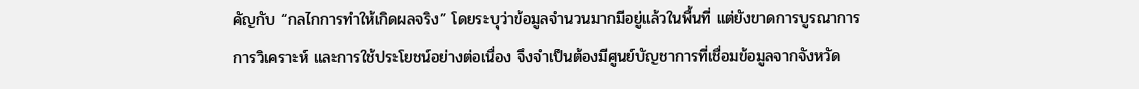คัญกับ “กลไกการทำให้เกิดผลจริง” โดยระบุว่าข้อมูลจำนวนมากมีอยู่แล้วในพื้นที่ แต่ยังขาดการบูรณาการ การวิเคราะห์ และการใช้ประโยชน์อย่างต่อเนื่อง จึงจำเป็นต้องมีศูนย์บัญชาการที่เชื่อมข้อมูลจากจังหวัด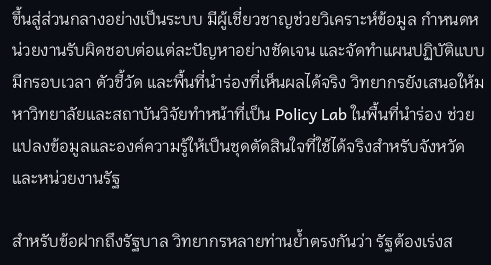ขึ้นสู่ส่วนกลางอย่างเป็นระบบ มีผู้เชี่ยวชาญช่วยวิเคราะห์ข้อมูล กำหนดหน่วยงานรับผิดชอบต่อแต่ละปัญหาอย่างชัดเจน และจัดทำแผนปฏิบัติแบบมีกรอบเวลา ตัวชี้วัด และพื้นที่นำร่องที่เห็นผลได้จริง วิทยากรยังเสนอให้มหาวิทยาลัยและสถาบันวิจัยทำหน้าที่เป็น Policy Lab ในพื้นที่นำร่อง ช่วยแปลงข้อมูลและองค์ความรู้ให้เป็นชุดตัดสินใจที่ใช้ได้จริงสำหรับจังหวัดและหน่วยงานรัฐ

สำหรับข้อฝากถึงรัฐบาล วิทยากรหลายท่านย้ำตรงกันว่า รัฐต้องเร่งส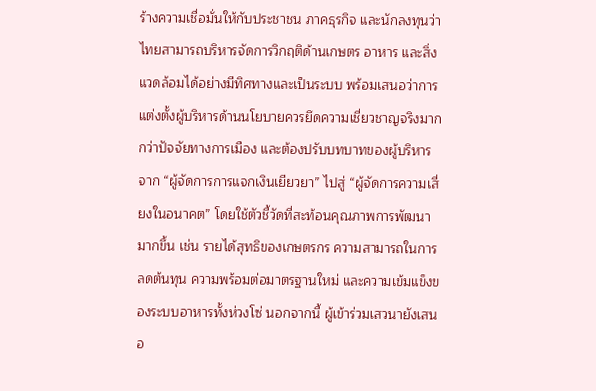ร้างความเชื่อมั่นให้กับประชาชน ภาคธุรกิจ และนักลงทุนว่าไทยสามารถบริหารจัดการวิกฤติด้านเกษตร อาหาร และสิ่งแวดล้อมได้อย่างมีทิศทางและเป็นระบบ พร้อมเสนอว่าการแต่งตั้งผู้บริหารด้านนโยบายควรยึดความเชี่ยวชาญจริงมากกว่าปัจจัยทางการเมือง และต้องปรับบทบาทของผู้บริหารจาก “ผู้จัดการการแจกเงินเยียวยา” ไปสู่ “ผู้จัดการความเสี่ยงในอนาคต” โดยใช้ตัวชี้วัดที่สะท้อนคุณภาพการพัฒนามากขึ้น เช่น รายได้สุทธิของเกษตรกร ความสามารถในการลดต้นทุน ความพร้อมต่อมาตรฐานใหม่ และความเข้มแข็งของระบบอาหารทั้งห่วงโซ่ นอกจากนี้ ผู้เข้าร่วมเสวนายังเสนอ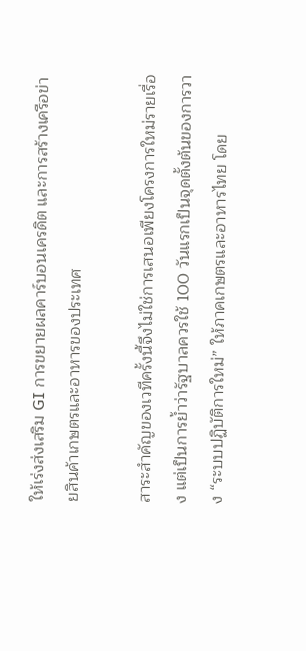ให้เร่งส่งเสริม GI การขยายผลคาร์บอนเครดิต และการสร้างเครือข่ายสินค้าเกษตรและอาหารของประเทศ

สาระสำคัญของเวทีครั้งนี้จึงไม่ใช่การเสนอเพียงโครงการใหม่รายเรื่อง แต่เป็นการย้ำว่ารัฐบาลควรใช้ 100 วันแรกเป็นจุดตั้งต้นของการวาง “ระบบปฏิบัติการใหม่” ให้ภาคเกษตรและอาหารไทย โดย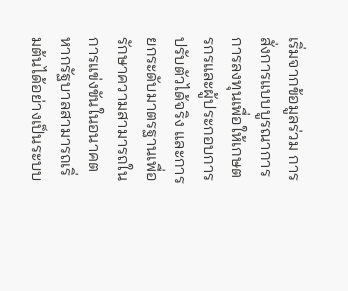เริ่มจากข้อมูลร่วม การสั่งการแบบบูรณาการ การลงทุนเพื่อให้เกษตรกรและผู้ประกอบการปรับตัวได้จริง และการยกระดับมาตรฐานเพื่อรักษาความสามารถในการแข่งขันในอนาคต หากรัฐบาลสามารถเริ่มต้นได้อย่างเป็นระบบ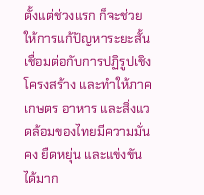ตั้งแต่ช่วงแรก ก็จะช่วยให้การแก้ปัญหาระยะสั้นเชื่อมต่อกับการปฏิรูปเชิงโครงสร้าง และทำให้ภาคเกษตร อาหาร และสิ่งแวดล้อมของไทยมีความมั่นคง ยืดหยุ่น และแข่งขันได้มาก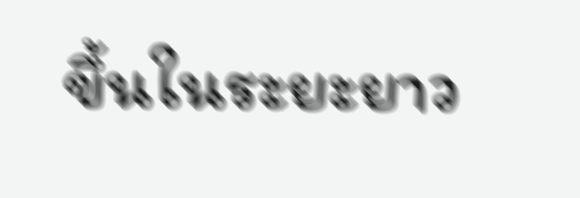ขึ้นในระยะยาว